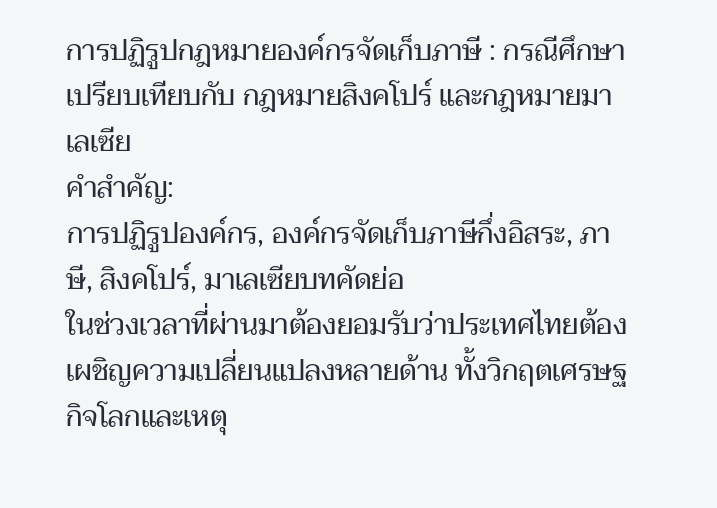การปฏิรูปกฎหมายองค์กรจัดเก็บภาษี : กรณีศึกษาเปรียบเทียบกับ กฎหมายสิงคโปร์ และกฎหมายมาเลเซีย
คำสำคัญ:
การปฏิรูปองค์กร, องค์กรจัดเก็บภาษีกึ่งอิสระ, ภาษี, สิงคโปร์, มาเลเซียบทคัดย่อ
ในช่วงเวลาที่ผ่านมาต้องยอมรับว่าประเทศไทยต้องเผชิญความเปลี่ยนแปลงหลายด้าน ทั้งวิกฤตเศรษฐกิจโลกและเหตุ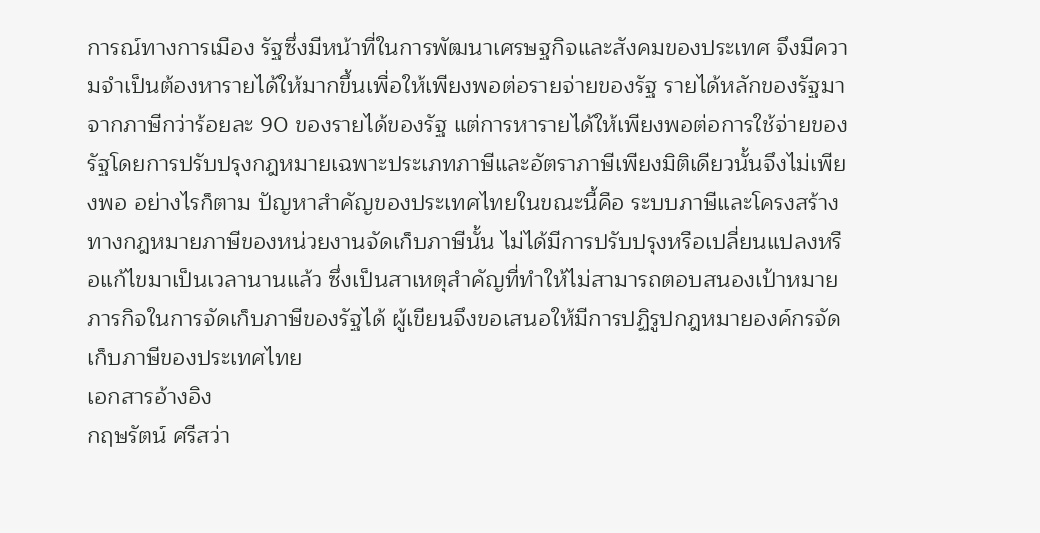การณ์ทางการเมือง รัฐซึ่งมีหน้าที่ในการพัฒนาเศรษฐกิจและสังคมของประเทศ จึงมีความจำเป็นต้องหารายได้ให้มากขึ้นเพื่อให้เพียงพอต่อรายจ่ายของรัฐ รายได้หลักของรัฐมาจากภาษีกว่าร้อยละ 90 ของรายได้ของรัฐ แต่การหารายได้ให้เพียงพอต่อการใช้จ่ายของรัฐโดยการปรับปรุงกฎหมายเฉพาะประเภทภาษีและอัตราภาษีเพียงมิติเดียวนั้นจึงไม่เพียงพอ อย่างไรก็ตาม ปัญหาสำคัญของประเทศไทยในขณะนี้คือ ระบบภาษีและโครงสร้างทางกฎหมายภาษีของหน่วยงานจัดเก็บภาษีนั้น ไม่ได้มีการปรับปรุงหรือเปลี่ยนแปลงหรือแก้ไขมาเป็นเวลานานแล้ว ซึ่งเป็นสาเหตุสำคัญที่ทำให้ไม่สามารถตอบสนองเป้าหมายภารกิจในการจัดเก็บภาษีของรัฐได้ ผู้เขียนจึงขอเสนอให้มีการปฏิรูปกฎหมายองค์กรจัดเก็บภาษีของประเทศไทย
เอกสารอ้างอิง
กฤษรัตน์ ศรีสว่า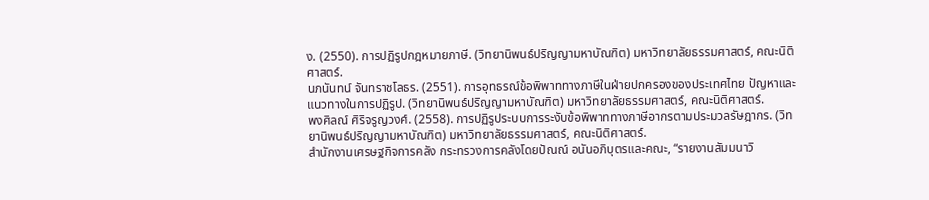ง. (2550). การปฏิรูปกฎหมายภาษี. (วิทยานิพนธ์ปริญญามหาบัณฑิต) มหาวิทยาลัยธรรมศาสตร์, คณะนิติศาสตร์.
นภนันทน์ จันทราชโลธร. (2551). การอุทธรณ์ข้อพิพาททางภาษีในฝ่ายปกครองของประเทศไทย ปัญหาและแนวทางในการปฏิรูป. (วิทยานิพนธ์ปริญญามหาบัณฑิต) มหาวิทยาลัยธรรมศาสตร์, คณะนิติศาสตร์.
พงศิลณ์ ศิริจรูญวงศ์. (2558). การปฏิรูประบบการระงับข้อพิพาททางภาษีอากรตามประมวลรัษฎากร. (วิทยานิพนธ์ปริญญามหาบัณฑิต) มหาวิทยาลัยธรรมศาสตร์, คณะนิติศาสตร์.
สำนักงานเศรษฐกิจการคลัง กระทรวงการคลังโดยปัณณ์ อนันอภิบุตรและคณะ, “รายงานสัมมนาวิ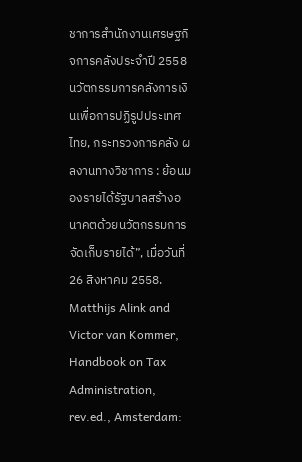ชาการสำนักงานเศรษฐกิจการคลังประจำปี 2558 นวัตกรรมการคลังการเงินเพื่อการปฏิรูปประเทศไทย, กระทรวงการคลัง ผลงานทางวิชาการ : ย้อนมองรายได้รัฐบาลสร้างอนาคตด้วยนวัตกรรมการจัดเก็บรายได้”, เมื่อวันที่ 26 สิงหาคม 2558.
Matthijs Alink and Victor van Kommer, Handbook on Tax Administration, rev.ed., Amsterdam: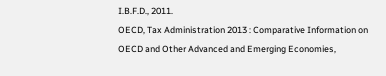I.B.F.D., 2011.
OECD, Tax Administration 2013 : Comparative Information on OECD and Other Advanced and Emerging Economies,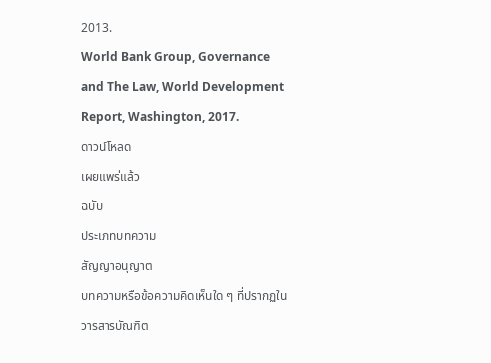2013.
World Bank Group, Governance and The Law, World Development Report, Washington, 2017.
ดาวน์โหลด
เผยแพร่แล้ว
ฉบับ
ประเภทบทความ
สัญญาอนุญาต
บทความหรือข้อความคิดเห็นใด ๆ ที่ปรากฏในวารสารบัณฑิต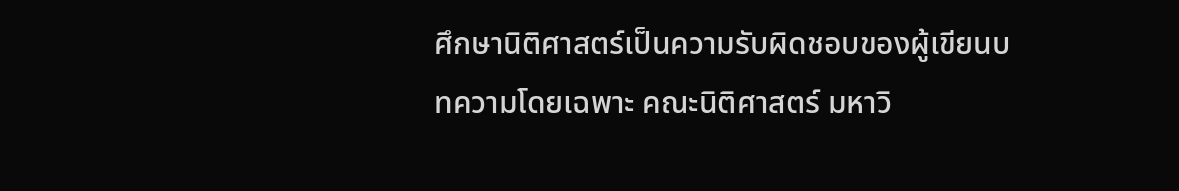ศึกษานิติศาสตร์เป็นความรับผิดชอบของผู้เขียนบทความโดยเฉพาะ คณะนิติศาสตร์ มหาวิ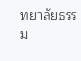ทยาลัยธรรม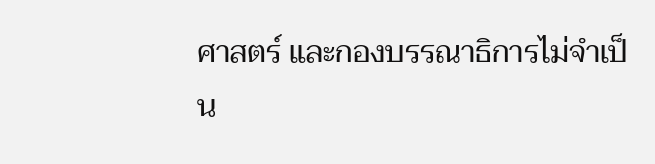ศาสตร์ และกองบรรณาธิการไม่จำเป็น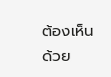ต้องเห็นด้วย